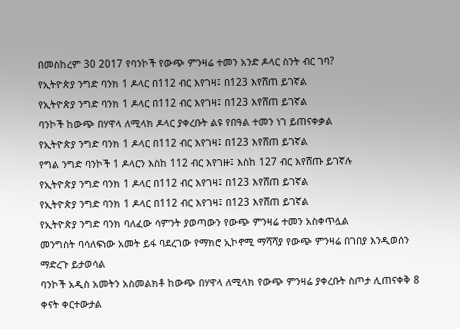በመስከረም 30 2017 የባንኮች የውጭ ምንዛሬ ተመን አንድ ዶላር ስንት ብር ገባ?
የኢትዮጵያ ንግድ ባንክ 1 ዶላር በ112 ብር እየገዛ፤ በ123 እየሸጠ ይገኛል
የኢትዮጵያ ንግድ ባንክ 1 ዶላር በ112 ብር እየገዛ፤ በ123 እየሸጠ ይገኛል
ባንኮች ከውጭ በሃዋላ ለሚላክ ዶላር ያቀረቡት ልዩ የበዓል ተመን ነገ ይጠናቀቃል
የኢትዮጵያ ንግድ ባንክ 1 ዶላር በ112 ብር እየገዛ፤ በ123 እየሸጠ ይገኛል
የግል ንግድ ባንኮች 1 ዶላርን እስከ 112 ብር እየገዙ፤ እስከ 127 ብር እየሸጡ ይገኛሉ
የኢትዮጵያ ንግድ ባንክ 1 ዶላር በ112 ብር እየገዛ፤ በ123 እየሸጠ ይገኛል
የኢትዮጵያ ንግድ ባንክ 1 ዶላር በ112 ብር እየገዛ፤ በ123 እየሸጠ ይገኛል
የኢትዮጵያ ንግድ ባንክ ባለፈው ሳምንት ያወጣውን የውጭ ምንዛሬ ተመን አስቀጥሏል
መንግስት ባሳለፍነው አመት ይፋ ባደረገው የማክሮ ኢኮኖሚ ማሻሻያ የውጭ ምንዛሬ በገበያ እንዲወሰን ማድረጉ ይታወሳል
ባንኮች አዲስ አመትን አስመልክቶ ከውጭ በሃዋላ ለሚላክ የውጭ ምንዛሬ ያቀረቡት ስጦታ ሊጠናቀቅ 8 ቀናት ቀርተውታል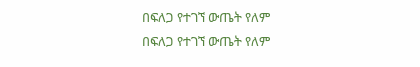በፍለጋ የተገኘ ውጤት የለም
በፍለጋ የተገኘ ውጤት የለም